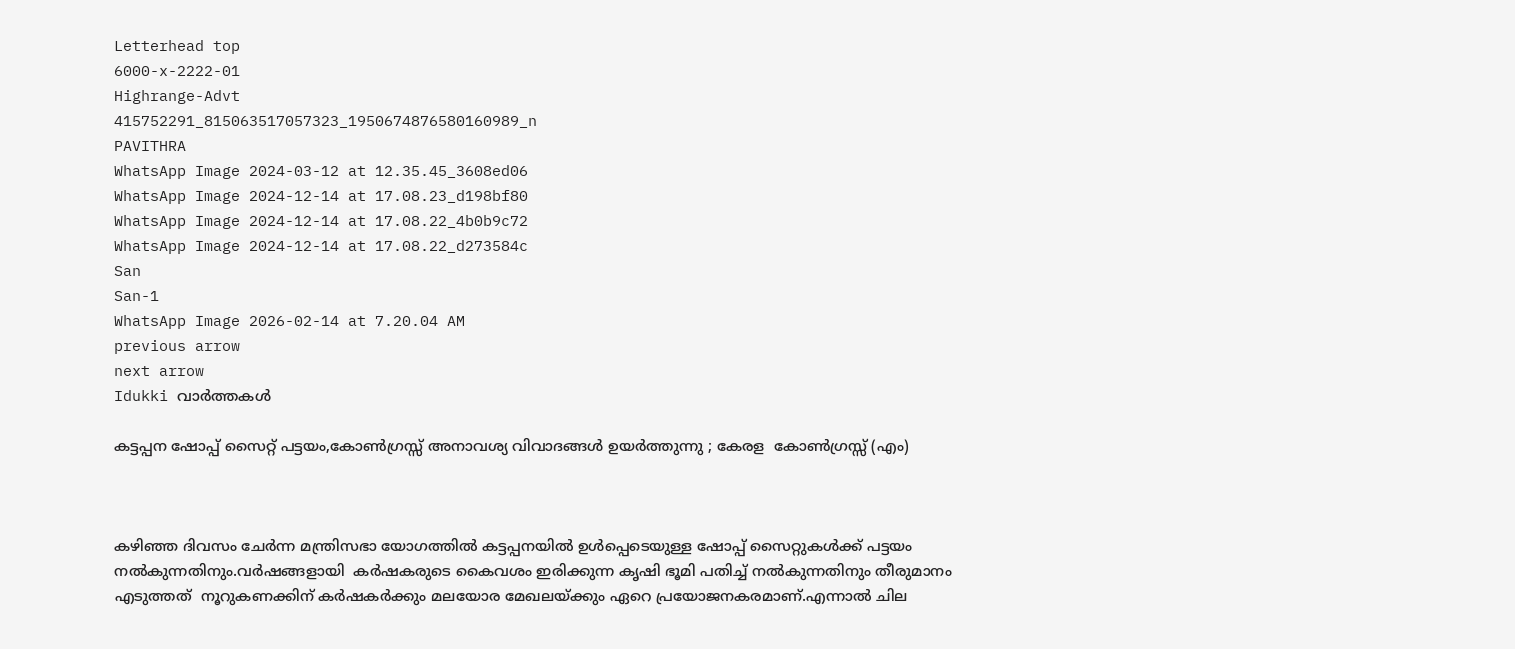Letterhead top
6000-x-2222-01
Highrange-Advt
415752291_815063517057323_1950674876580160989_n
PAVITHRA
WhatsApp Image 2024-03-12 at 12.35.45_3608ed06
WhatsApp Image 2024-12-14 at 17.08.23_d198bf80
WhatsApp Image 2024-12-14 at 17.08.22_4b0b9c72
WhatsApp Image 2024-12-14 at 17.08.22_d273584c
San
San-1
WhatsApp Image 2026-02-14 at 7.20.04 AM
previous arrow
next arrow
Idukki വാര്‍ത്തകള്‍

കട്ടപ്പന ഷോപ്പ് സൈറ്റ് പട്ടയം,കോൺഗ്രസ്സ് അനാവശ്യ വിവാദങ്ങൾ ഉയർത്തുന്നു ; കേരള  കോൺഗ്രസ്സ് (എം)



കഴിഞ്ഞ ദിവസം ചേർന്ന മന്ത്രിസഭാ യോഗത്തിൽ കട്ടപ്പനയിൽ ഉൾപ്പെടെയുള്ള ഷോപ്പ് സൈറ്റുകൾക്ക് പട്ടയം  നൽകുന്നതിനും.വർഷങ്ങളായി  കർഷകരുടെ കൈവശം ഇരിക്കുന്ന കൃഷി ഭൂമി പതിച്ച് നൽകുന്നതിനും തീരുമാനം എടുത്തത്  നൂറുകണക്കിന് കർഷകർക്കും മലയോര മേഖലയ്ക്കും ഏറെ പ്രയോജനകരമാണ്.എന്നാൽ ചില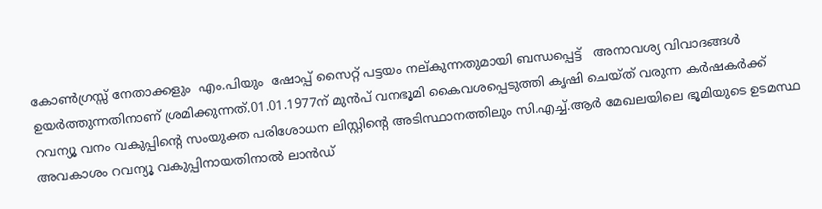കോൺഗ്രസ്സ് നേതാക്കളും  എം.പിയും  ഷോപ്പ് സൈറ്റ് പട്ടയം നല്കുന്നതുമായി ബന്ധപ്പെട്ട്   അനാവശ്യ വിവാദങ്ങൾ ഉയർത്തുന്നതിനാണ് ശ്രമിക്കുന്നത്.01.01.1977ന് മുൻപ് വനഭൂമി കൈവശപ്പെടുത്തി കൃഷി ചെയ്ത് വരുന്ന കർഷകർക്ക് റവന്യൂ വനം വകുപ്പിന്റെ സംയുക്ത പരിശോധന ലിസ്റ്റിന്റെ അടിസ്ഥാനത്തിലും സി.എച്ച്.ആർ മേഖലയിലെ ഭൂമിയുടെ ഉടമസ്ഥ അവകാശം റവന്യൂ വകുപ്പിനായതിനാൽ ലാൻഡ്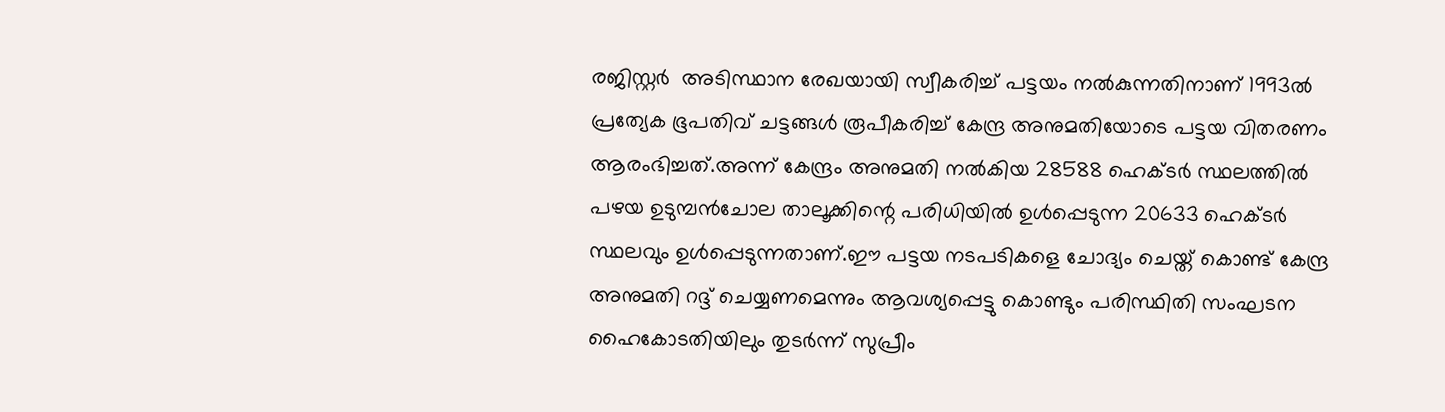രജിസ്റ്റർ  അടിസ്ഥാന രേഖയായി സ്വീകരിച്ച് പട്ടയം നൽകുന്നതിനാണ് 1993ൽ പ്രത്യേക ഭൂപതിവ് ചട്ടങ്ങൾ രൂപീകരിച്ച് കേന്ദ്ര അനുമതിയോടെ പട്ടയ വിതരണം ആരംഭിച്ചത്.അന്ന് കേന്ദ്രം അനുമതി നൽകിയ 28588 ഹെക്ടർ സ്ഥലത്തിൽ പഴയ ഉടുമ്പൻചോല താലൂക്കിന്റെ പരിധിയിൽ ഉൾപ്പെടുന്ന 20633 ഹെക്ടർ സ്ഥലവും ഉൾപ്പെടുന്നതാണ്.ഈ പട്ടയ നടപടികളെ ചോദ്യം ചെയ്ത് കൊണ്ട് കേന്ദ്ര അനുമതി റദ്ദ് ചെയ്യണമെന്നും ആവശ്യപ്പെട്ടു കൊണ്ടും പരിസ്ഥിതി സംഘടന ഹൈകോടതിയിലും തുടർന്ന് സുപ്രീം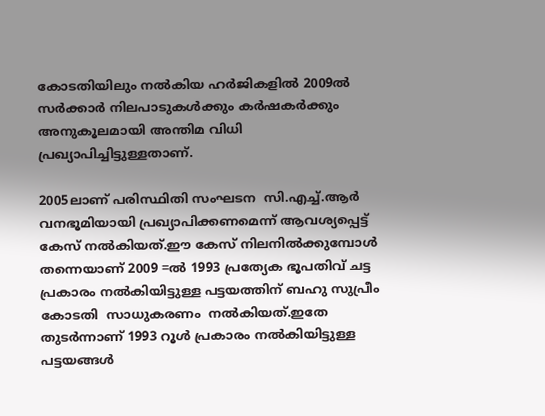കോടതിയിലും നൽകിയ ഹർജികളിൽ 2009ൽ സർക്കാർ നിലപാടുകൾക്കും കർഷകർക്കും അനുകൂലമായി അന്തിമ വിധി പ്രഖ്യാപിച്ചിട്ടുള്ളതാണ്.

2005ലാണ് പരിസ്ഥിതി സംഘടന  സി.എച്ച്.ആർ വനഭൂമിയായി പ്രഖ്യാപിക്കണമെന്ന് ആവശ്യപ്പെട്ട്  കേസ് നൽകിയത്.ഈ കേസ് നിലനിൽക്കുമ്പോൾ തന്നെയാണ് 2009 =ൽ 1993 പ്രത്യേക ഭൂപതിവ് ചട്ട പ്രകാരം നൽകിയിട്ടുള്ള പട്ടയത്തിന് ബഹു സുപ്രീം കോടതി  സാധുകരണം  നൽകിയത്.ഇതേ തുടർന്നാണ് 1993 റൂൾ പ്രകാരം നൽകിയിട്ടുള്ള പട്ടയങ്ങൾ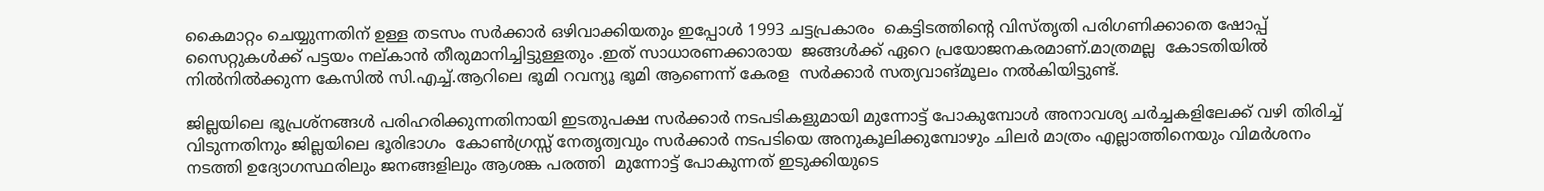കൈമാറ്റം ചെയ്യുന്നതിന് ഉള്ള തടസം സർക്കാർ ഒഴിവാക്കിയതും ഇപ്പോൾ 1993 ചട്ടപ്രകാരം  കെട്ടിടത്തിന്റെ വിസ്തൃതി പരിഗണിക്കാതെ ഷോപ്പ് സൈറ്റുകൾക്ക് പട്ടയം നല്കാൻ തീരുമാനിച്ചിട്ടുള്ളതും .ഇത് സാധാരണക്കാരായ  ജങ്ങൾക്ക് ഏറെ പ്രയോജനകരമാണ്.മാത്രമല്ല  കോടതിയിൽ നിൽനിൽക്കുന്ന കേസിൽ സി.എച്ച്.ആറിലെ ഭൂമി റവന്യൂ ഭൂമി ആണെന്ന് കേരള  സർക്കാർ സത്യവാങ്മൂലം നൽകിയിട്ടുണ്ട്.

ജില്ലയിലെ ഭൂപ്രശ്നങ്ങൾ പരിഹരിക്കുന്നതിനായി ഇടതുപക്ഷ സർക്കാർ നടപടികളുമായി മുന്നോട്ട് പോകുമ്പോൾ അനാവശ്യ ചർച്ചകളിലേക്ക് വഴി തിരിച്ച്  വിടുന്നതിനും ജില്ലയിലെ ഭൂരിഭാഗം  കോൺഗ്രസ്സ് നേതൃത്വവും സർക്കാർ നടപടിയെ അനുകൂലിക്കുമ്പോഴും ചിലർ മാത്രം എല്ലാത്തിനെയും വിമർശനം നടത്തി ഉദ്യോഗസ്ഥരിലും ജനങ്ങളിലും ആശങ്ക പരത്തി  മുന്നോട്ട് പോകുന്നത് ഇടുക്കിയുടെ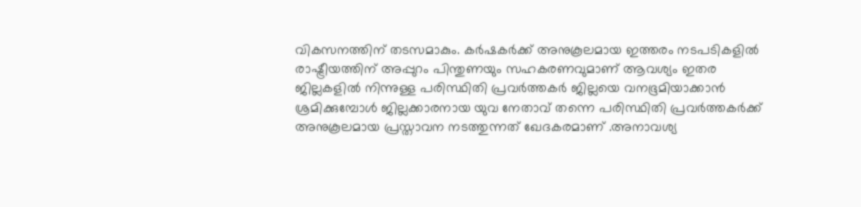വികസനത്തിന് തടസമാകും. കർഷകർക്ക് അനുകൂലമായ ഇത്തരം നടപടികളിൽ രാഷ്ട്രീയത്തിന് അപ്പുറം പിന്തുണയും സഹകരണവുമാണ് ആവശ്യം ഇതര ജില്ലകളിൽ നിന്നുള്ള പരിസ്ഥിതി പ്രവർത്തകർ ജില്ലയെ വനഭൂമിയാക്കാൻ ശ്രമിക്കുമ്പോൾ ജില്ലക്കാരനായ യുവ നേതാവ് തന്നെ പരിസ്ഥിതി പ്രവർത്തകർക്ക് അനുകൂലമായ പ്രസ്താവന നടത്തുന്നത് ഖേദകരമാണ് .അനാവശ്യ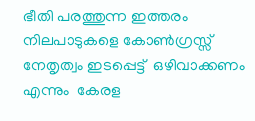ഭീതി പരത്തുന്ന ഇത്തരം നിലപാടുകളെ കോൺഗ്രസ്സ് നേതൃത്വം ഇടപ്പെട്ട്  ഒഴിവാക്കണം എന്നും  കേരള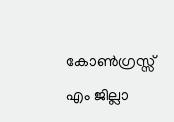കോൺഗ്രസ്സ് എം ജില്ലാ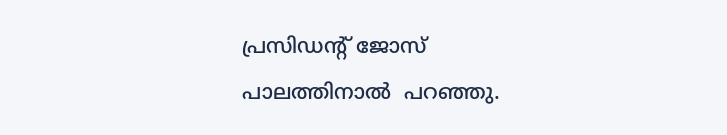പ്രസിഡന്റ് ജോസ് പാലത്തിനാൽ  പറഞ്ഞു.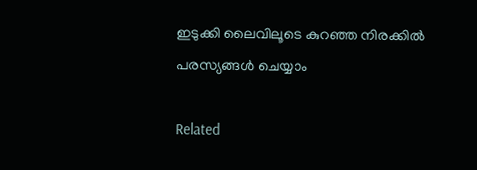ഇടുക്കി ലൈവിലൂടെ കുറഞ്ഞ നിരക്കിൽ പരസ്യങ്ങൾ ചെയ്യാം

Related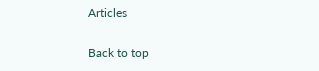Articles

Back to top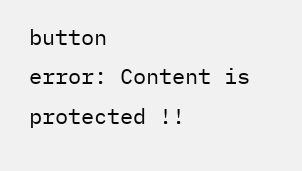button
error: Content is protected !!